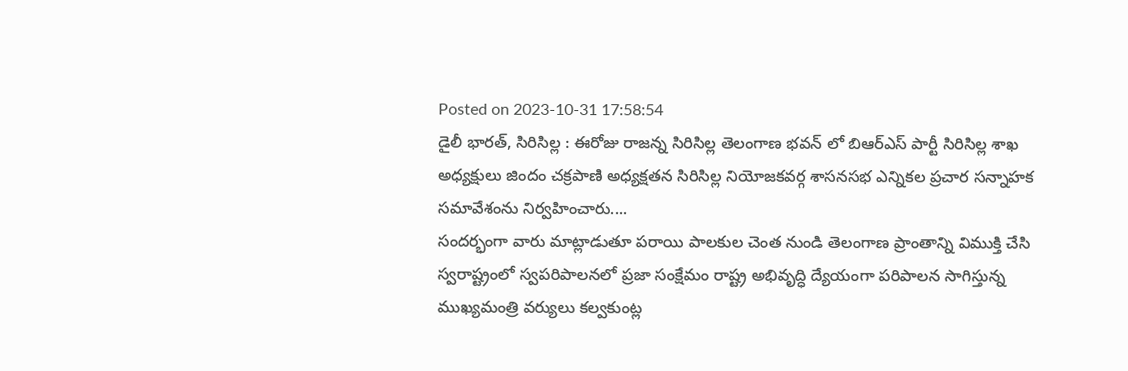Posted on 2023-10-31 17:58:54
డైలీ భారత్, సిరిసిల్ల : ఈరోజు రాజన్న సిరిసిల్ల తెలంగాణ భవన్ లో బిఆర్ఎస్ పార్టీ సిరిసిల్ల శాఖ అధ్యక్షులు జిందం చక్రపాణి అధ్యక్షతన సిరిసిల్ల నియోజకవర్గ శాసనసభ ఎన్నికల ప్రచార సన్నాహక సమావేశంను నిర్వహించారు....
సందర్భంగా వారు మాట్లాడుతూ పరాయి పాలకుల చెంత నుండి తెలంగాణ ప్రాంతాన్ని విముక్తి చేసి స్వరాష్ట్రంలో స్వపరిపాలనలో ప్రజా సంక్షేమం రాష్ట్ర అభివృద్ధి ద్యేయంగా పరిపాలన సాగిస్తున్న ముఖ్యమంత్రి వర్యులు కల్వకుంట్ల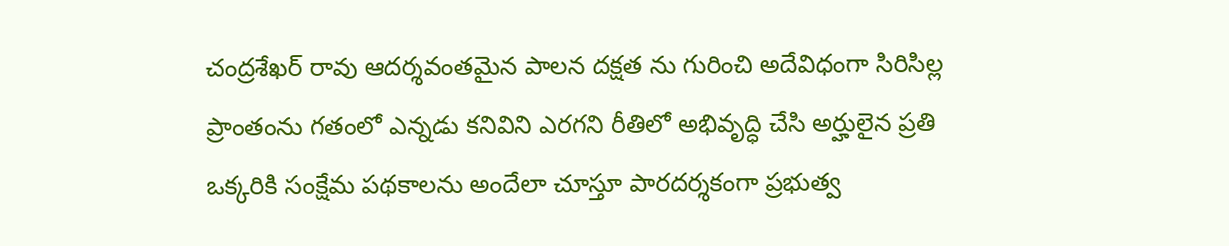చంద్రశేఖర్ రావు ఆదర్శవంతమైన పాలన దక్షత ను గురించి అదేవిధంగా సిరిసిల్ల ప్రాంతంను గతంలో ఎన్నడు కనివిని ఎరగని రీతిలో అభివృద్ధి చేసి అర్హులైన ప్రతి ఒక్కరికి సంక్షేమ పథకాలను అందేలా చూస్తూ పారదర్శకంగా ప్రభుత్వ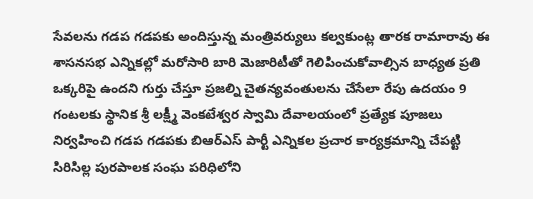సేవలను గడప గడపకు అందిస్తున్న మంత్రివర్యులు కల్వకుంట్ల తారక రామారావు ఈ శాసనసభ ఎన్నికల్లో మరోసారి బారి మెజారిటీతో గెలిపించుకోవాల్సిన బాధ్యత ప్రతి ఒక్కరిపై ఉందని గుర్తు చేస్తూ ప్రజల్ని చైతన్యవంతులను చేసేలా రేపు ఉదయం 9 గంటలకు స్థానిక శ్రీ లక్ష్మీ వెంకటేశ్వర స్వామి దేవాలయంలో ప్రత్యేక పూజలు నిర్వహించి గడప గడపకు బిఆర్ఎస్ పార్టీ ఎన్నికల ప్రచార కార్యక్రమాన్ని చేపట్టి సిరిసిల్ల పురపాలక సంఘ పరిధిలోని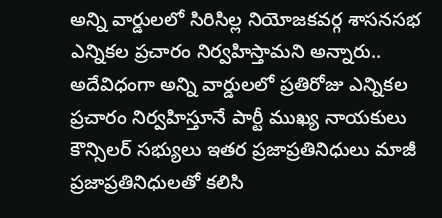అన్ని వార్డులలో సిరిసిల్ల నియోజకవర్గ శాసనసభ ఎన్నికల ప్రచారం నిర్వహిస్తామని అన్నారు..
అదేవిధంగా అన్ని వార్డులలో ప్రతిరోజు ఎన్నికల ప్రచారం నిర్వహిస్తూనే పార్టీ ముఖ్య నాయకులు కౌన్సిలర్ సభ్యులు ఇతర ప్రజాప్రతినిధులు మాజీ ప్రజాప్రతినిధులతో కలిసి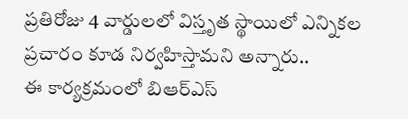ప్రతిరోజు 4 వార్డులలో విస్తృత స్థాయిలో ఎన్నికల ప్రచారం కూడ నిర్వహిస్తామని అన్నారు..
ఈ కార్యక్రమంలో బిఆర్ఎస్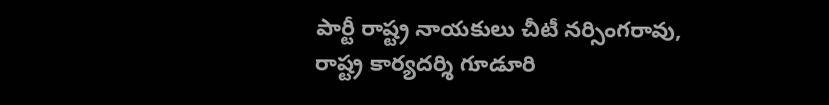పార్టీ రాష్ట్ర నాయకులు చీటీ నర్సింగరావు, రాష్ట్ర కార్యదర్శి గూడూరి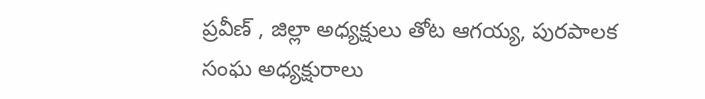ప్రవీణ్ , జిల్లా అధ్యక్షులు తోట ఆగయ్య, పురపాలక సంఘ అధ్యక్షురాలు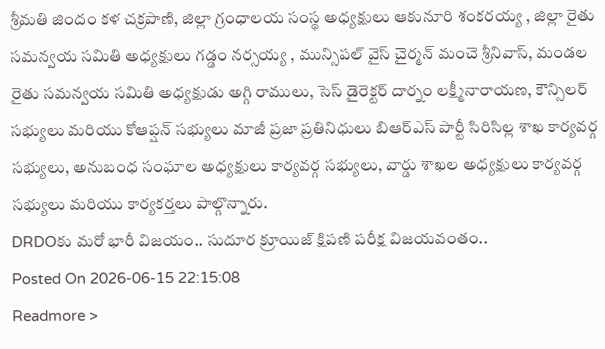శ్రీమతి జిందం కళ చక్రపాణి, జిల్లా గ్రంధాలయ సంస్థ అధ్యక్షులు ఆకునూరి శంకరయ్య , జిల్లా రైతు సమన్వయ సమితి అధ్యక్షులు గడ్డం నర్సయ్య , మున్సిపల్ వైస్ చైర్మన్ మంచె శ్రీనివాస్, మండల రైతు సమన్వయ సమితి అధ్యక్షుడు అగ్గి రాములు, సెస్ డైరెక్టర్ దార్నం లక్ష్మీనారాయణ, కౌన్సిలర్ సభ్యులు మరియు కోఆప్షన్ సభ్యులు మాజీ ప్రజా ప్రతినిధులు బిఆర్ఎస్ పార్టీ సిరిసిల్ల శాఖ కార్యవర్గ సభ్యులు, అనుబంధ సంఘాల అధ్యక్షులు కార్యవర్గ సభ్యులు, వార్డు శాఖల అధ్యక్షులు కార్యవర్గ సభ్యులు మరియు కార్యకర్తలు పాల్గొన్నారు.
DRDOకు మరో భారీ విజయం.. సుదూర క్రూయిజ్ క్షిపణి పరీక్ష విజయవంతం..
Posted On 2026-06-15 22:15:08
Readmore >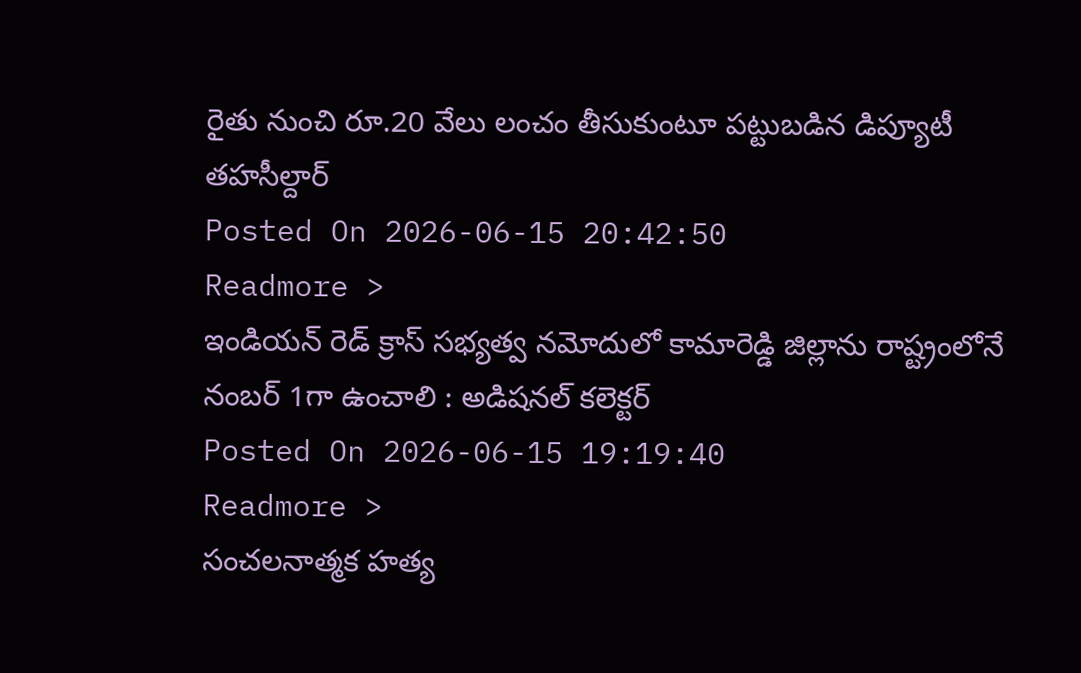రైతు నుంచి రూ.20 వేలు లంచం తీసుకుంటూ పట్టుబడిన డిప్యూటీ తహసీల్దార్
Posted On 2026-06-15 20:42:50
Readmore >
ఇండియన్ రెడ్ క్రాస్ సభ్యత్వ నమోదులో కామారెడ్డి జిల్లాను రాష్ట్రంలోనే నంబర్ 1గా ఉంచాలి : అడిషనల్ కలెక్టర్
Posted On 2026-06-15 19:19:40
Readmore >
సంచలనాత్మక హత్య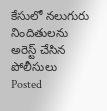కేసులో నలుగురు నిందితులను అరెస్ట్ చేసిన పోలీసులు
Posted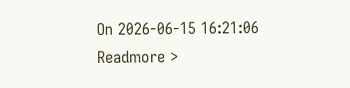On 2026-06-15 16:21:06
Readmore >